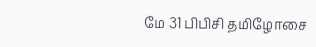மே 31 பிபிசி தமிழோசை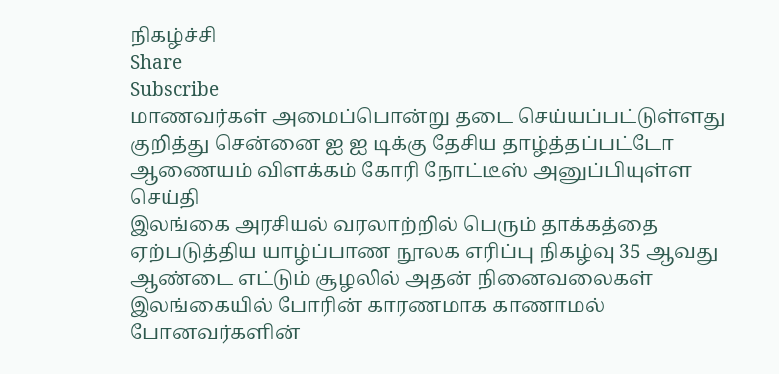நிகழ்ச்சி
Share
Subscribe
மாணவர்கள் அமைப்பொன்று தடை செய்யப்பட்டுள்ளது குறித்து சென்னை ஐ ஐ டிக்கு தேசிய தாழ்த்தப்பட்டோ ஆணையம் விளக்கம் கோரி நோட்டீஸ் அனுப்பியுள்ள செய்தி
இலங்கை அரசியல் வரலாற்றில் பெரும் தாக்கத்தை ஏற்படுத்திய யாழ்ப்பாண நூலக எரிப்பு நிகழ்வு 35 ஆவது ஆண்டை எட்டும் சூழலில் அதன் நினைவலைகள்
இலங்கையில் போரின் காரணமாக காணாமல் போனவர்களின்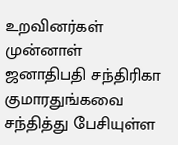உறவினர்கள் முன்னாள் ஜனாதிபதி சந்திரிகா குமாரதுங்கவை சந்தித்து பேசியுள்ள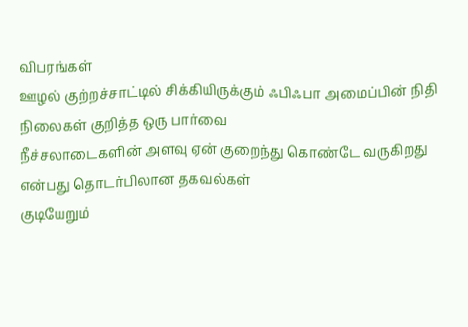விபரங்கள்
ஊழல் குற்றச்சாட்டில் சிக்கியிருக்கும் ஃபிஃபா அமைப்பின் நிதி நிலைகள் குறித்த ஒரு பார்வை
நீச்சலாடைகளின் அளவு ஏன் குறைந்து கொண்டே வருகிறது என்பது தொடர்பிலான தகவல்கள்
குடியேறும்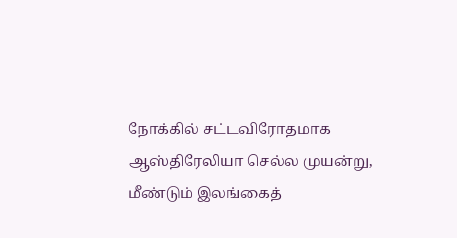நோக்கில் சட்டவிரோதமாக ஆஸ்திரேலியா செல்ல முயன்று, மீண்டும் இலங்கைத்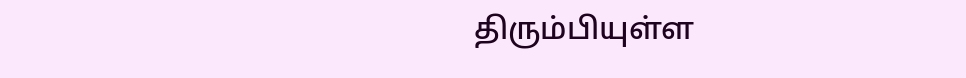திரும்பியுள்ள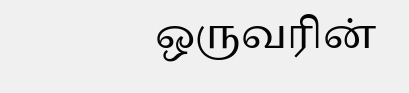ஒருவரின்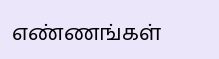எண்ணங்கள்